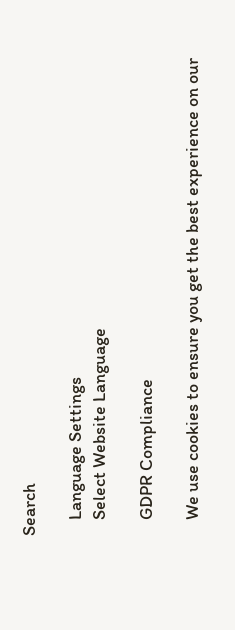Search

    Language Settings
    Select Website Language

    GDPR Compliance

    We use cookies to ensure you get the best experience on our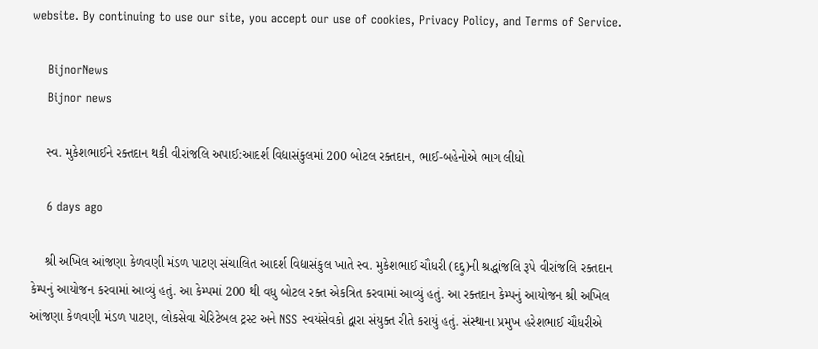website. By continuing to use our site, you accept our use of cookies, Privacy Policy, and Terms of Service.

    BijnorNews
    Bijnor news

    સ્વ. મુકેશભાઈને રક્તદાન થકી વીરાંજલિ અપાઈ:આદર્શ વિદ્યાસંકુલમાં 200 બોટલ રક્તદાન, ભાઈ-બહેનોએ ભાગ લીધો

    6 days ago

    શ્રી અખિલ આંજણા કેળવણી મંડળ પાટણ સંચાલિત આદર્શ વિદ્યાસંકુલ ખાતે સ્વ. મુકેશભાઈ ચૌધરી (દદ્દુ)ની શ્રદ્ધાંજલિ રૂપે વીરાંજલિ રક્તદાન કેમ્પનું આયોજન કરવામાં આવ્યું હતું. આ કેમ્પમાં 200 થી વધુ બોટલ રક્ત એકત્રિત કરવામાં આવ્યું હતું. આ રક્તદાન કેમ્પનું આયોજન શ્રી અખિલ આંજણા કેળવણી મંડળ પાટણ, લોકસેવા ચેરિટેબલ ટ્રસ્ટ અને NSS સ્વયંસેવકો દ્વારા સંયુક્ત રીતે કરાયું હતું. સંસ્થાના પ્રમુખ હરેશભાઈ ચૌધરીએ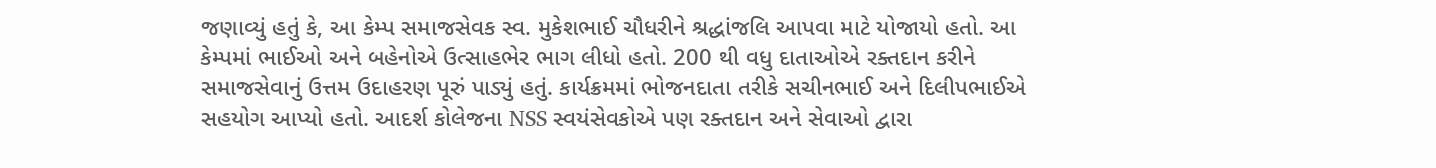જણાવ્યું હતું કે, આ કેમ્પ સમાજસેવક સ્વ. મુકેશભાઈ ચૌધરીને શ્રદ્ધાંજલિ આપવા માટે યોજાયો હતો. આ કેમ્પમાં ભાઈઓ અને બહેનોએ ઉત્સાહભેર ભાગ લીધો હતો. 200 થી વધુ દાતાઓએ રક્તદાન કરીને સમાજસેવાનું ઉત્તમ ઉદાહરણ પૂરું પાડ્યું હતું. કાર્યક્રમમાં ભોજનદાતા તરીકે સચીનભાઈ અને દિલીપભાઈએ સહયોગ આપ્યો હતો. આદર્શ કોલેજના NSS સ્વયંસેવકોએ પણ રક્તદાન અને સેવાઓ દ્વારા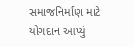સમાજનિર્માણ માટે યોગદાન આપ્યું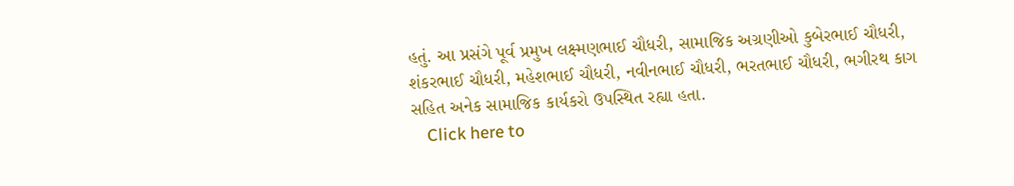હતું. આ પ્રસંગે પૂર્વ પ્રમુખ લક્ષ્મણભાઈ ચૌધરી, સામાજિક અગ્રણીઓ કુબેરભાઈ ચૌધરી, શંકરભાઈ ચૌધરી, મહેશભાઈ ચૌધરી, નવીનભાઈ ચૌધરી, ભરતભાઈ ચૌધરી, ભગીરથ કાગ સહિત અનેક સામાજિક કાર્યકરો ઉપસ્થિત રહ્યા હતા.
    Click here to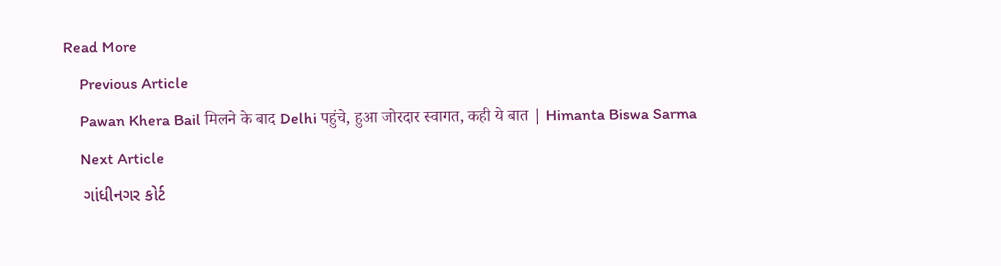Read More
    Previous Article
    Pawan Khera Bail मिलने के बाद Delhi पहुंचे, हुआ जोरदार स्वागत, कही ये बात | Himanta Biswa Sarma
    Next Article
    ગાંધીનગર કોર્ટ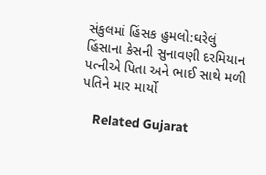સંકુલમાં હિંસક હુમલો:ઘરેલું હિંસાના કેસની સુનાવણી દરમિયાન પત્નીએ પિતા અને ભાઈ સાથે મળી પતિને માર માર્યો

    Related Gujarat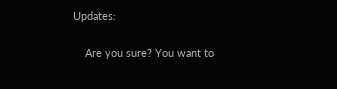Updates:

    Are you sure? You want to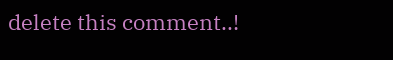delete this comment..!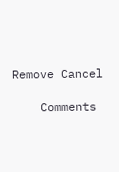Remove Cancel

    Comments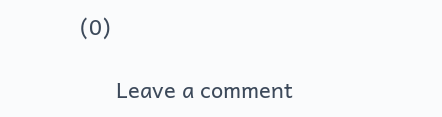(0)

      Leave a comment